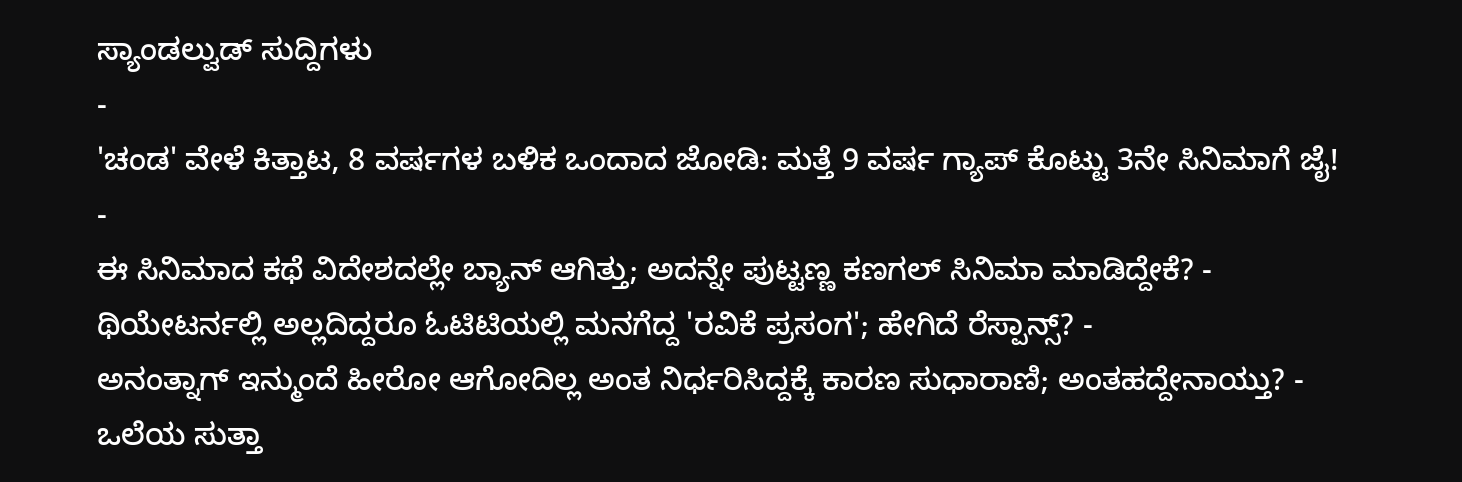ಸ್ಯಾಂಡಲ್ವುಡ್ ಸುದ್ದಿಗಳು
-
'ಚಂಡ' ವೇಳೆ ಕಿತ್ತಾಟ, 8 ವರ್ಷಗಳ ಬಳಿಕ ಒಂದಾದ ಜೋಡಿ: ಮತ್ತೆ 9 ವರ್ಷ ಗ್ಯಾಪ್ ಕೊಟ್ಟು 3ನೇ ಸಿನಿಮಾಗೆ ಜೈ! -
ಈ ಸಿನಿಮಾದ ಕಥೆ ವಿದೇಶದಲ್ಲೇ ಬ್ಯಾನ್ ಆಗಿತ್ತು; ಅದನ್ನೇ ಪುಟ್ಟಣ್ಣ ಕಣಗಲ್ ಸಿನಿಮಾ ಮಾಡಿದ್ದೇಕೆ? -
ಥಿಯೇಟರ್ನಲ್ಲಿ ಅಲ್ಲದಿದ್ದರೂ ಓಟಿಟಿಯಲ್ಲಿ ಮನಗೆದ್ದ 'ರವಿಕೆ ಪ್ರಸಂಗ'; ಹೇಗಿದೆ ರೆಸ್ಪಾನ್ಸ್? -
ಅನಂತ್ನಾಗ್ ಇನ್ಮುಂದೆ ಹೀರೋ ಆಗೋದಿಲ್ಲ ಅಂತ ನಿರ್ಧರಿಸಿದ್ದಕ್ಕೆ ಕಾರಣ ಸುಧಾರಾಣಿ; ಅಂತಹದ್ದೇನಾಯ್ತು? -
ಒಲೆಯ ಸುತ್ತಾ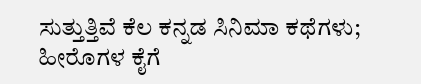ಸುತ್ತುತ್ತಿವೆ ಕೆಲ ಕನ್ನಡ ಸಿನಿಮಾ ಕಥೆಗಳು; ಹೀರೊಗಳ ಕೈಗೆ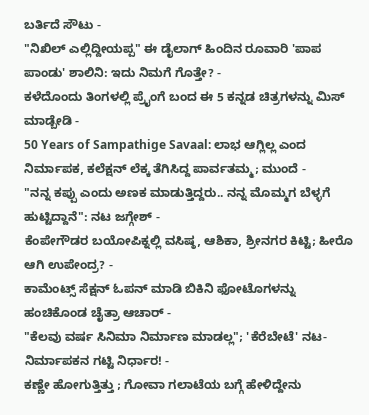ಬರ್ತಿದೆ ಸೌಟು -
"ನಿಖಿಲ್ ಎಲ್ಲಿದ್ದೀಯಪ್ಪ" ಈ ಡೈಲಾಗ್ ಹಿಂದಿನ ರೂವಾರಿ 'ಪಾಪ ಪಾಂಡು' ಶಾಲಿನಿ: ಇದು ನಿಮಗೆ ಗೊತ್ತೇ? -
ಕಳೆದೊಂದು ತಿಂಗಳಲ್ಲಿ ಪ್ರೈಂಗೆ ಬಂದ ಈ 5 ಕನ್ನಡ ಚಿತ್ರಗಳನ್ನು ಮಿಸ್ ಮಾಡ್ಬೇಡಿ -
50 Years of Sampathige Savaal: ಲಾಭ ಆಗ್ಲಿಲ್ಲ ಎಂದ ನಿರ್ಮಾಪಕ, ಕಲೆಕ್ಷನ್ ಲೆಕ್ಕ ತೆಗಿಸಿದ್ದ ಪಾರ್ವತಮ್ಮ; ಮುಂದೆ -
"ನನ್ನ ಕಪ್ಪು ಎಂದು ಅಣಕ ಮಾಡುತ್ತಿದ್ದರು.. ನನ್ನ ಮೊಮ್ಮಗ ಬೆಳ್ಳಗೆ ಹುಟ್ಟಿದ್ದಾನೆ": ನಟ ಜಗ್ಗೇಶ್ -
ಕೆಂಪೇಗೌಡರ ಬಯೋಪಿಕ್ನಲ್ಲಿ ವಸಿಷ್ಠ, ಆಶಿಕಾ, ಶ್ರೀನಗರ ಕಿಟ್ಟಿ; ಹೀರೊ ಆಗಿ ಉಪೇಂದ್ರ? -
ಕಾಮೆಂಟ್ಸ್ ಸೆಕ್ಷನ್ ಓಪನ್ ಮಾಡಿ ಬಿಕಿನಿ ಫೋಟೊಗಳನ್ನು ಹಂಚಿಕೊಂಡ ಚೈತ್ರಾ ಆಚಾರ್ -
"ಕೆಲವು ವರ್ಷ ಸಿನಿಮಾ ನಿರ್ಮಾಣ ಮಾಡಲ್ಲ"; 'ಕೆರೆಬೇಟೆ' ನಟ-ನಿರ್ಮಾಪಕನ ಗಟ್ಟಿ ನಿರ್ಧಾರ! -
ಕಣ್ಣೇ ಹೋಗುತ್ತಿತ್ತು ; ಗೋವಾ ಗಲಾಟೆಯ ಬಗ್ಗೆ ಹೇಳಿದ್ದೇನು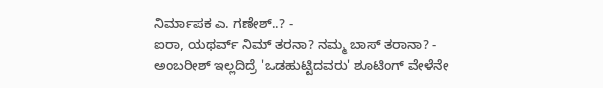ನಿರ್ಮಾಪಕ ಎ. ಗಣೇಶ್..? -
ಐರಾ, ಯಥರ್ವ್ ನಿಮ್ ತರನಾ? ನಮ್ಮ ಬಾಸ್ ತರಾನಾ? -
ಅಂಬರೀಶ್ ಇಲ್ಲದಿದ್ರೆ 'ಒಡಹುಟ್ಟಿದವರು' ಶೂಟಿಂಗ್ ವೇಳೆನೇ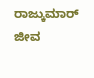ರಾಜ್ಕುಮಾರ್ ಜೀವ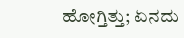ಹೋಗ್ತಿತ್ತು; ಏನದು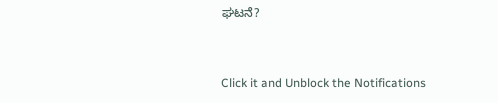ಘಟನೆ?


Click it and Unblock the Notifications